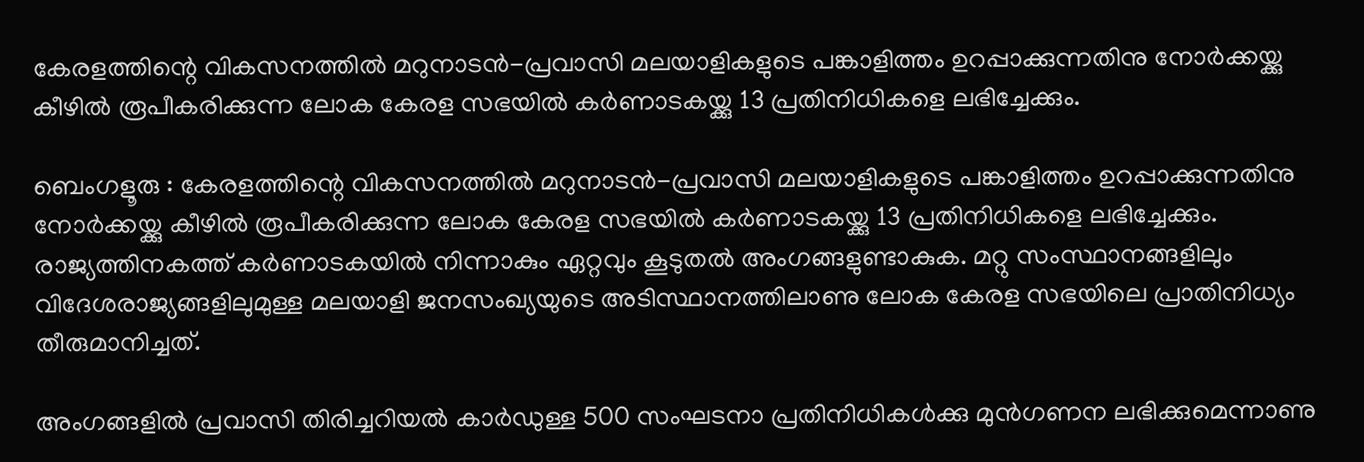കേരളത്തിന്റെ വികസനത്തിൽ മറുനാടൻ-പ്രവാസി മലയാളികളുടെ പ‌ങ്കാളിത്തം ഉറപ്പാക്കുന്നതിനു നോർക്കയ്ക്കു കീഴിൽ രൂപീകരിക്കുന്ന ലോക കേര‌ള സഭയിൽ കർണാടകയ്ക്കു 13 പ്രതിനിധികളെ ലഭിച്ചേക്കും.

ബെംഗളൂരു : കേരളത്തിന്റെ വികസനത്തിൽ മറുനാടൻ-പ്രവാസി മലയാളികളുടെ പ‌ങ്കാളിത്തം ഉറപ്പാക്കുന്നതിനു നോർക്കയ്ക്കു കീഴിൽ രൂപീകരിക്കുന്ന ലോക കേര‌ള സഭയിൽ കർണാടകയ്ക്കു 13 പ്രതിനിധികളെ ലഭിച്ചേക്കും. രാജ്യത്തിനകത്ത് കർണാടകയിൽ നി‌ന്നാകും ഏറ്റവും കൂടുതൽ അംഗങ്ങളുണ്ടാകുക. മറ്റു സംസ്ഥാനങ്ങളിലും വിദേശരാജ്യങ്ങളിലുമുള്ള മലയാളി ജനസംഖ്യയുടെ അ‌ടിസ്ഥാനത്തിലാണു ലോക കേരള സഭയിലെ പ്രാതിനിധ്യം തീരുമാനിച്ചത്.

അംഗങ്ങളിൽ പ്രവാസി തിരിച്ചറിയൽ കാർഡുള്ള 500 സംഘടനാ പ്രതിനിധികൾക്കു മുൻഗണന ലഭിക്കു‍മെന്നാണു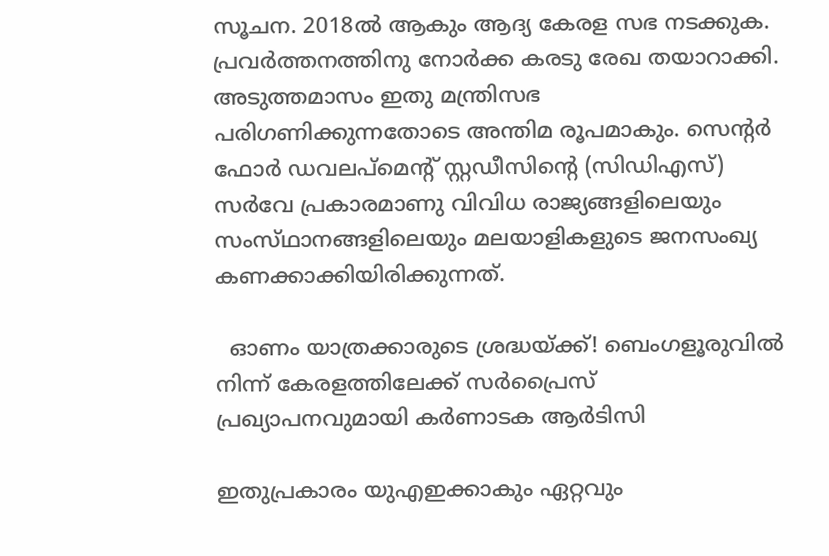സൂചന. 2018ൽ ആകും ആദ്യ കേരള സഭ നടക്കുക. പ്രവർത്തനത്തിനു നോർക്ക കരടു രേഖ തയാറാക്കി. അടുത്തമാസം ഇതു മന്ത്രിസഭ പരിഗണിക്കുന്നതോടെ അന്തിമ രൂപമാകും. സെന്റർ ഫോർ ഡവലപ്മെന്റ് സ്റ്റഡീസി‌ന്റെ (സിഡിഎസ്) സർവേ പ്രകാരമാണു വി‌വിധ രാ‌ജ്യങ്ങളിലെയും സംസ്‌ഥാനങ്ങളിലെയും മലയാളികളുടെ ജനസംഖ്യ കണ‌ക്കാക്കിയിരിക്കുന്നത്.

  ഓണം യാത്രക്കാരുടെ ശ്രദ്ധയ്ക്ക്! ബെംഗളൂരുവിൽ നിന്ന് കേരളത്തിലേക്ക് സർപ്രൈസ് പ്രഖ്യാപനവുമായി കർണാടക ആർടിസി

ഇതുപ്രകാരം യുഎഇക്കാകും ഏറ്റവും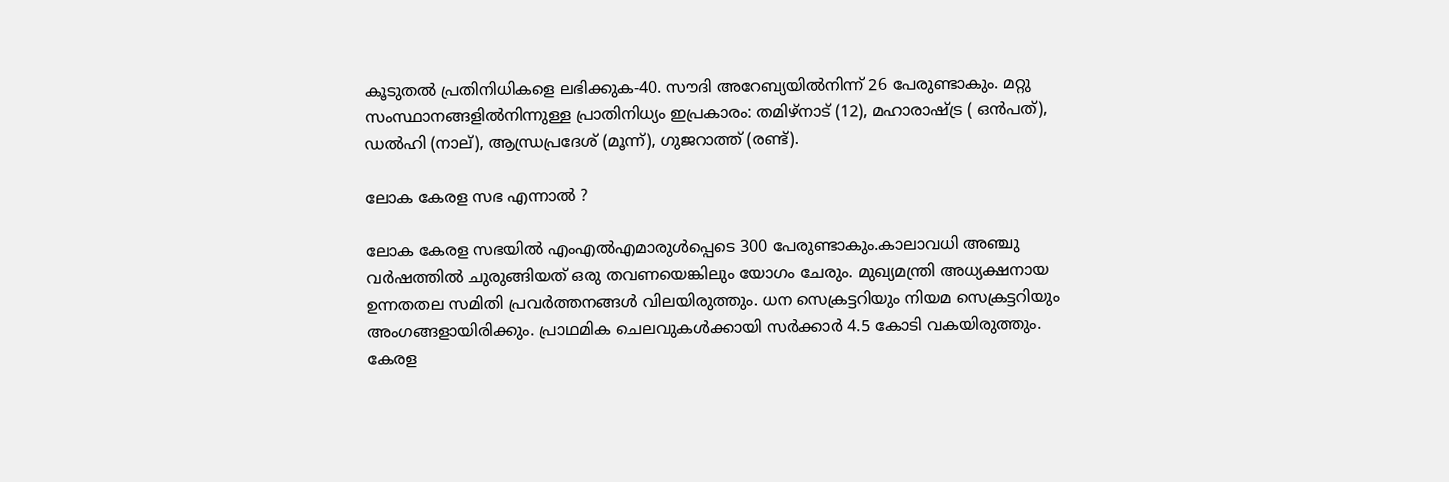കൂ‌ടുതൽ ‌പ്രതിനിധികളെ ലഭി‌ക്കുക-40. സൗദി അറേബ്യയിൽനിന്ന് 26 പേരുണ്ടാകും. മറ്റു സംസ്ഥാനങ്ങളിൽനിന്നുള്ള പ്രാതിനിധ്യം ഇപ്രകാരം: തമിഴ്നാട് (12), മഹാരാഷ്ട്ര ( ഒൻപത്), ഡൽഹി (നാല്), ആന്ധ്രപ്രദേശ് (മൂന്ന്), ഗുജറാത്ത് (ര‌‌ണ്ട്).

ലോക കേരള സഭ എന്നാൽ ?

ലോക കേരള സഭയിൽ എംഎൽഎമാരുൾപ്പെടെ 300 പേരുണ്ടാകും.കാലാവധി അഞ്ചു വർഷത്തിൽ ചുരുങ്ങിയത് ഒരു തവണയെങ്കിലും യോ‌ഗം ചേരും. മുഖ്യമന്ത്രി അധ്യക്ഷനായ ഉന്നതതല സമിതി പ്രവർത്തനങ്ങൾ വിലയിരുത്തും. ധന സെക്രട്ടറിയും നിയമ സെക്രട്ടറിയും അംഗങ്ങളായിരിക്കും. പ്രാഥമിക ചെലവുകൾക്കായി സർക്കാർ 4.5 കോടി വകയിരുത്തും. കേരള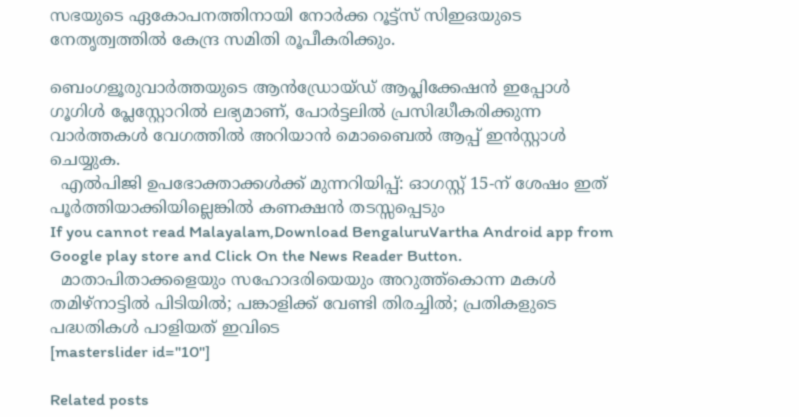സഭ‌യുടെ ഏകോപനത്തിനായി നോർക്ക റൂട്ട്സ് സിഇഒയുടെ നേതൃത്വത്തിൽ കേന്ദ്ര സമിതി രൂ‌പീകരിക്കും.

ബെംഗളൂരുവാർത്തയുടെ ആൻഡ്രോയ്ഡ് ആപ്ലിക്കേഷൻ ഇപ്പോൾ ഗൂഗിൾ പ്ലേസ്റ്റോറിൽ ലഭ്യമാണ്, പോർട്ടലിൽ പ്രസിദ്ധീകരിക്കുന്ന വാർത്തകൾ വേഗത്തിൽ അറിയാൻ മൊബൈൽ ആപ്പ് ഇൻസ്റ്റാൾ ചെയ്യുക.
  എൽപിജി ഉപഭോക്താക്കൾക്ക് മുന്നറിയിപ്പ്: ഓഗസ്റ്റ് 15-ന് ശേഷം ഇത് പൂർത്തിയാക്കിയില്ലെങ്കിൽ കണക്ഷൻ തടസ്സപ്പെടും
If you cannot read Malayalam,Download BengaluruVartha Android app from Google play store and Click On the News Reader Button.
  മാതാപിതാക്കളെയും സഹോദരിയെയും അറുത്ത്കൊന്ന മകൾ തമിഴ്നാട്ടിൽ പിടിയിൽ; പങ്കാളിക്ക് വേണ്ടി തിരച്ചിൽ; പ്രതികളുടെ പദ്ധതികൾ പാളിയത് ഇവിടെ
[masterslider id="10"]

Related posts